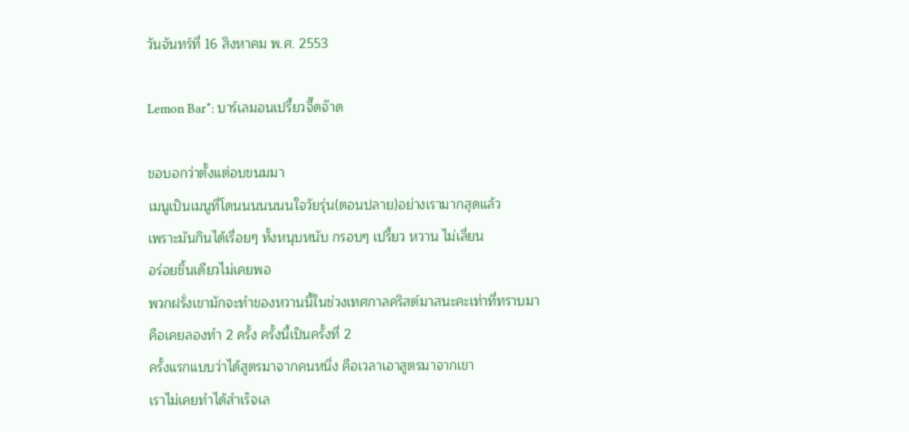วันจันทร์ที่ 16 สิงหาคม พ.ศ. 2553

Lemon Bar*: บาร์เลมอนเปรี้ยวจี๊ดจ๊าด

ขอบอกว่าตั้งแต่อบขนมมา
เมนูเป็นเมนูที่โดนนนนนนนใจวัยรุ่น(ตอนปลาย)อย่างเรามากสุดแล้ว
เพราะมันกินได้เรื่อยๆ ทั้งหนุบหนับ กรอบๆ เปรี้ยว หวาน ไม่เลี่ยน
อร่อยชิ้นเดียวไม่เคยพอ
พวกฝรั่งเขามักจะทำของหวานนี้ในช่วงเทศกาลคริสต์มาสนะคะเท่าที่ทราบมา
คือเคยลองทำ 2 ครั้ง ครั้งนี้เป็นครั้งที่ 2
ครั้งแรกแบบว่าได้สูตรมาจากคนหนึ่ง คือเวลาเอาสูตรมาจากเขา
เราไม่เคยทำได้สำเร็จเล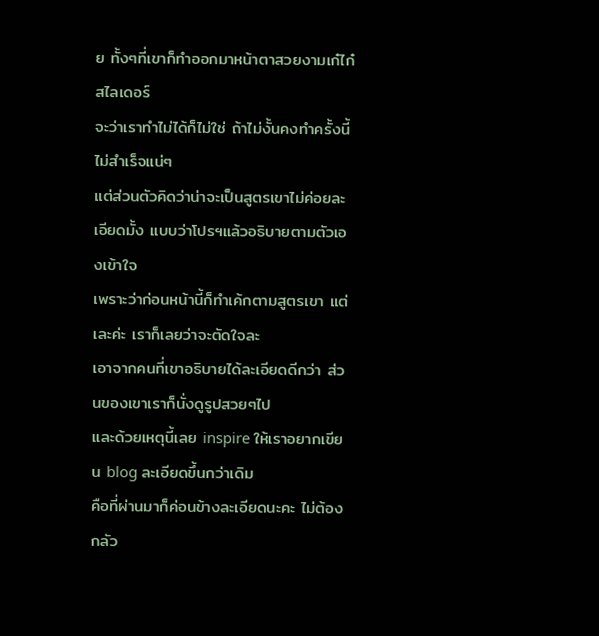ย ทั้งๆที่เขาก็ทำออกมาหน้าตาสวยงามเก๋ไก๋สไลเดอร์
จะว่าเราทำไม่ได้ก็ไม่ใช่ ถ้าไม่งั้นคงทำครั้งนี้ไม่สำเร็จแน่ๆ
แต่ส่วนตัวคิดว่าน่าจะเป็นสูตรเขาไม่ค่อยละเอียดมั้ง แบบว่าโปรฯแล้วอธิบายตามตัวเองเข้าใจ
เพราะว่าก่อนหน้านี้ก็ทำเค้กตามสูตรเขา แต่เละค่ะ เราก็เลยว่าจะตัดใจละ
เอาจากคนที่เขาอธิบายได้ละเอียดดีกว่า ส่วนของเขาเราก็นั่งดูรูปสวยๆไป
และด้วยเหตุนี้เลย inspire ให้เราอยากเขียน blog ละเอียดขึ้นกว่าเดิม
คือที่ผ่านมาก็ค่อนข้างละเอียดนะคะ ไม่ต้องกลัว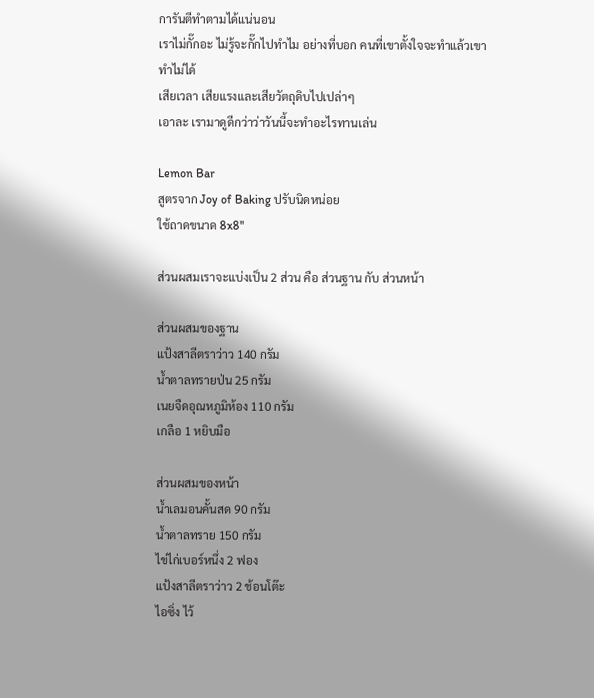การันตีทำตามได้แน่นอน
เราไม่กั๊กอะ ไม่รู้จะกั๊กไปทำไม อย่างที่บอก คนที่เขาตั้งใจจะทำแล้วเขาทำไม่ได้
เสียเวลา เสียแรงและเสียวัตถุดิบไปเปล่าๆ
เอาละ เรามาดูดีกว่าว่าวันนี้จะทำอะไรทานเล่น

Lemon Bar
สูตรจาก Joy of Baking ปรับนิดหน่อย
ใช้ถาดขนาด 8x8"

ส่วนผสมเราจะแบ่งเป็น 2 ส่วน คือ ส่วนฐาน กับ ส่วนหน้า

ส่วนผสมของฐาน
แป้งสาลีตราว่าว 140 กรัม
น้ำตาลทรายป่น 25 กรัม
เนยจืดอุณหภูมิห้อง 110 กรัม
เกลือ 1 หยิบมือ

ส่วนผสมของหน้า
น้ำเลมอนคั้นสด 90 กรัม
น้ำตาลทราย 150 กรัม
ไข่ไก่เบอร์หนึ่ง 2 ฟอง
แป้งสาลีตราว่าว 2 ช้อนโต๊ะ
ไอซิ่ง ไว้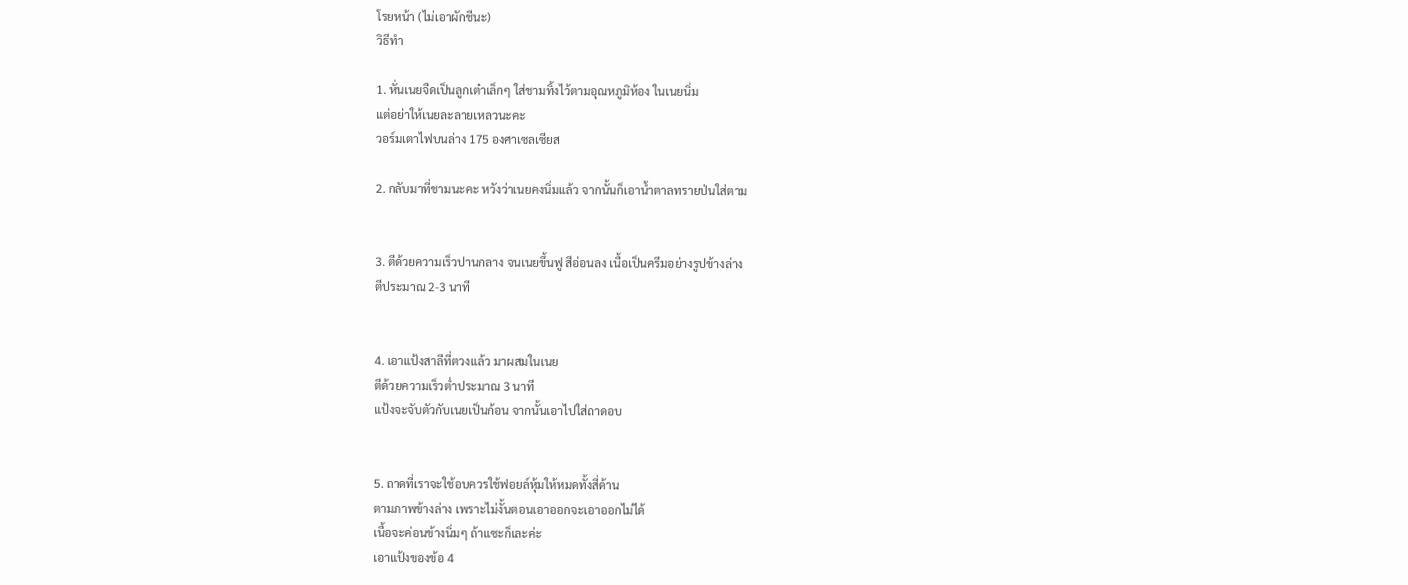โรยหน้า (ไม่เอาผักชีนะ)
วิธีทำ

1. หั่นเนยจืดเป็นลูกเต๋าเล็กๆ ใส่ชามทิ้งไว้ตามอุณหภูมิห้อง ในเนยนิ่ม
แต่อย่าให้เนยละลายเหลวนะคะ
วอร์มเตาไฟบนล่าง 175 องศาเซลเซียส

2. กลับมาที่ชามนะคะ หวังว่าเนยคงนิ่มแล้ว จากนั้นก็เอาน้ำตาลทรายป่นใส่ตาม


3. ตีด้วยความเร็วปานกลาง จนเนยขึ้นฟู สีอ่อนลง เนื้อเป็นครีมอย่างรูปข้างล่าง
ตีประมาณ 2-3 นาที


4. เอาแป้งสาลีที่ตวงแล้ว มาผสมในเนย
ตีด้วยความเร็วต่ำประมาณ 3 นาที
แป้งจะจับตัวกับเนยเป็นก้อน จากนั้นเอาไปใส่ถาดอบ


5. ถาดที่เราจะใช้อบควรใช้ฟอยล์หุ้มให้หมดทั้งสี่ด้าน
ตามภาพข้างล่าง เพราะไม่งั้นตอนเอาออกจะเอาออกไม่ได้
เนื้อจะค่อนข้างนิ่มๆ ถ้าแซะก็เละค่ะ
เอาแป้งของข้อ 4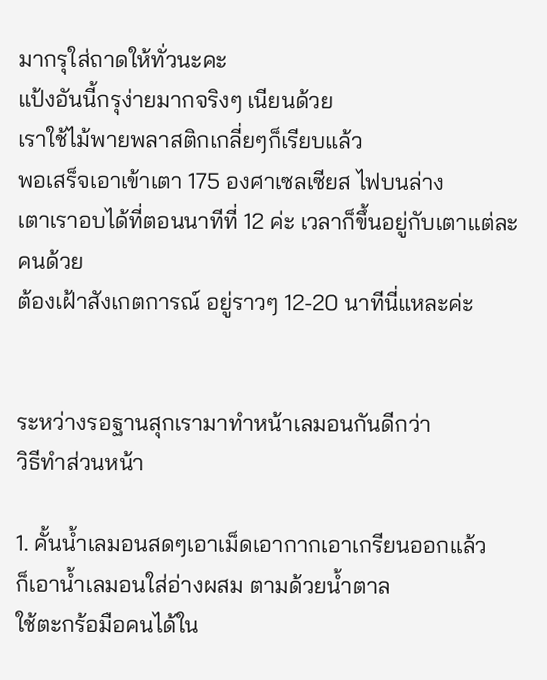มากรุใส่ถาดให้ทั่วนะคะ
แป้งอันนี้กรุง่ายมากจริงๆ เนียนด้วย
เราใช้ไม้พายพลาสติกเกลี่ยๆก็เรียบแล้ว
พอเสร็จเอาเข้าเตา 175 องศาเซลเซียส ไฟบนล่าง
เตาเราอบได้ที่ตอนนาทีที่ 12 ค่ะ เวลาก็ขึ้นอยู่กับเตาแต่ละคนด้วย
ต้องเฝ้าสังเกตการณ์ อยู่ราวๆ 12-20 นาทีนี่แหละค่ะ


ระหว่างรอฐานสุกเรามาทำหน้าเลมอนกันดีกว่า
วิธีทำส่วนหน้า

1. คั้นน้ำเลมอนสดๆเอาเม็ดเอากากเอาเกรียนออกแล้ว
ก็เอาน้ำเลมอนใส่อ่างผสม ตามด้วยน้ำตาล
ใช้ตะกร้อมือคนได้ใน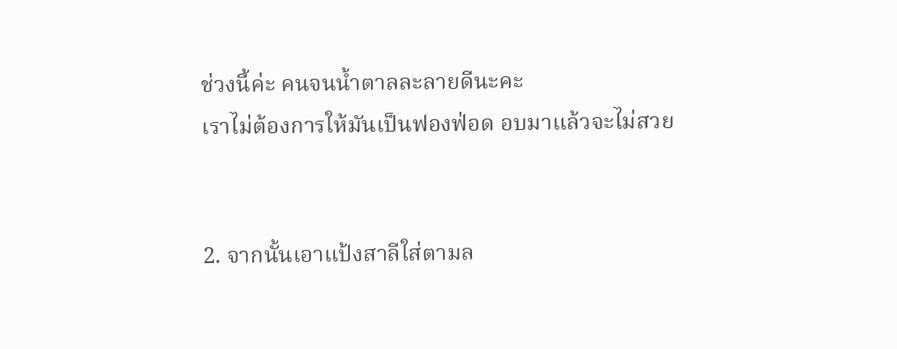ช่วงนี้ค่ะ คนจนน้ำตาลละลายดีนะคะ
เราไม่ต้องการให้มันเป็นฟองฟ่อด อบมาแล้วจะไม่สวย


2. จากนั้นเอาแป้งสาลีใส่ตามล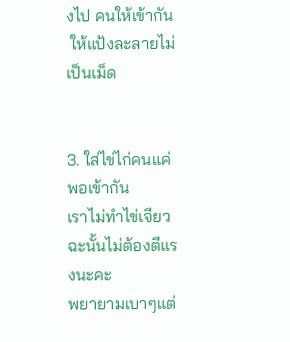งไป คนให้เข้ากัน
 ให้แป้งละลายไม่เป็นเม็ด


3. ใส่ไข่ไก่คนแค่พอเข้ากัน
เราไม่ทำไข่เจียวฉะนั้นไม่ต้องตีแรงนะคะ
พยายามเบาๆแต่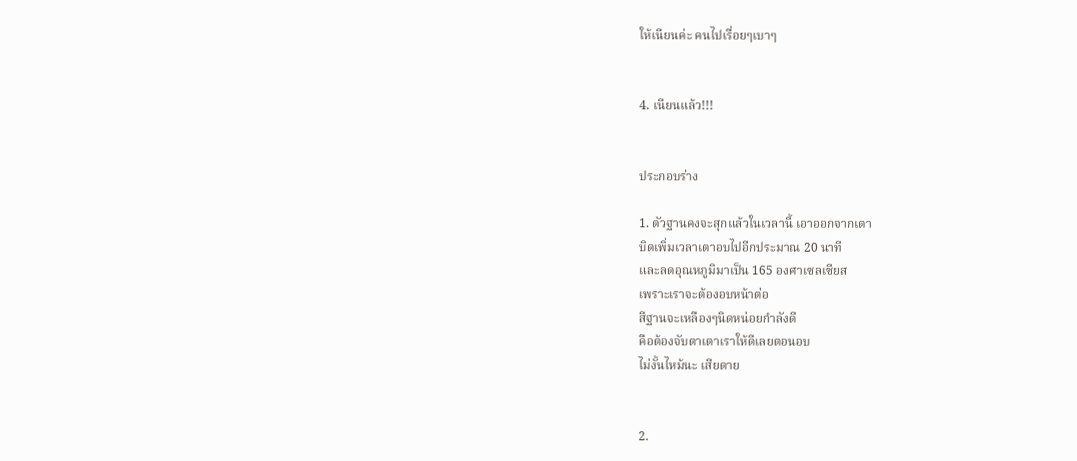ให้เนียนค่ะ คนไปเรื่อยๆเบาๆ


4. เนียนแล้ว!!!


ประกอบร่าง

1. ตัวฐานคงจะสุกแล้วในเวลานี้ เอาออกจากเตา
บิดเพิ่มเวลาเตาอบไปอีกประมาณ 20 นาที
และลดอุณหภูมิมาเป็น 165 องศาเซลเซียส
เพราะเราจะต้องอบหน้าต่อ
สีฐานจะเหลืองๆนิดหน่อยกำลังดี
คือต้องจับตาเตาเราให้ดีเลยตอนอบ
ไม่งั้นไหม้นะ เสียดาย


2.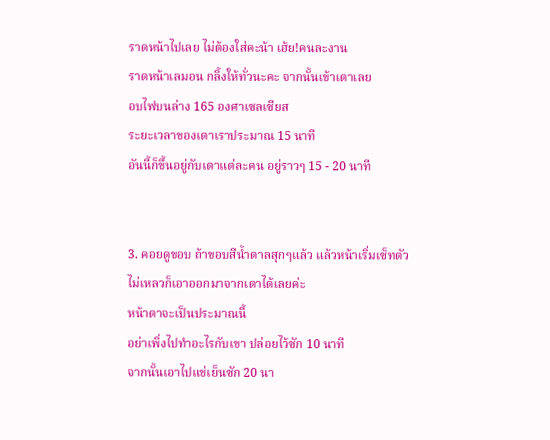ราดหน้าไปเลย ไม่ต้องใส่คะน้า เฮ้ย!คนละงาน
ราดหน้าเลมอน กลิ้งให้ทั่วนะคะ จากนั้นเข้าเตาเลย
อบไฟบนล่าง 165 องศาเซลเซียส
ระยะเวลาของเตาเราประมาณ 15 นาที
อันนี้ก็ขึ้นอยู่กับเตาแต่ละคน อยู่ราวๆ 15 - 20 นาที


3. คอยดูขอบ ถ้าขอบสีน้ำตาลสุกๆแล้ว แล้วหน้าเริ่มเซ็ทตัว
ไม่เหลวก็เอาออกมาจากเตาได้เลยค่ะ
หน้าตาจะเป็นประมาณนี้
อย่าเพิ่งไปทำอะไรกับเขา ปล่อยไว้ซัก 10 นาที
จากนั้นเอาไปแช่เย็นซัก 20 นา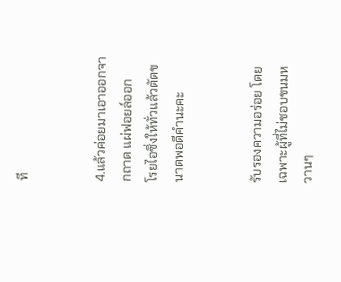ที


4.แล้วค่อยมาเอาออกจากถาด แผ่ฟอยล์ออก
โรยไอซิ่งให้ทั่วแล้วตัดขนาดพอดีคำนะคะ


รับรองความอร่อย โดยเฉพาะผู้ที่ไม่ชอบขนมหวานๆ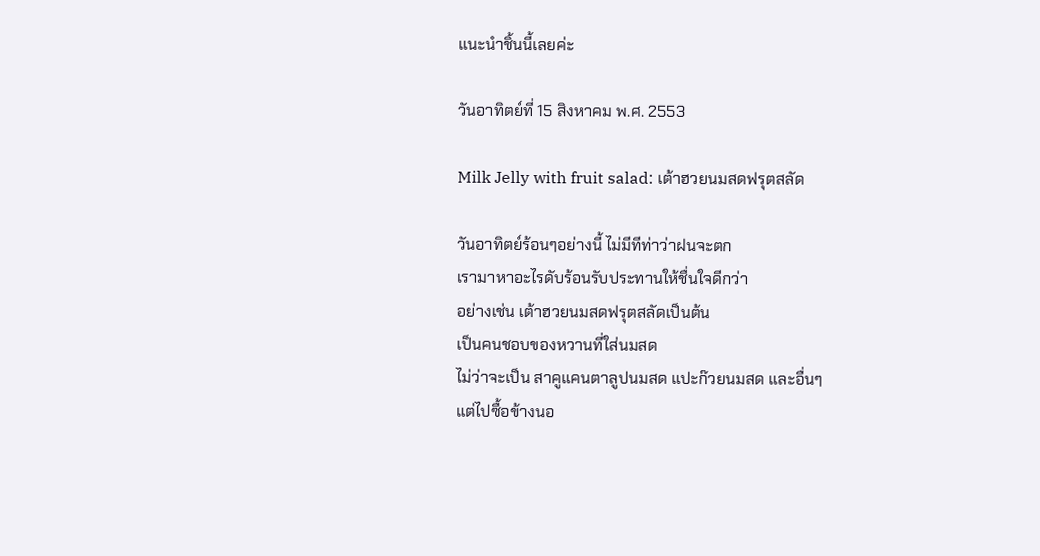แนะนำชิ้นนี้เลยค่ะ

วันอาทิตย์ที่ 15 สิงหาคม พ.ศ. 2553

Milk Jelly with fruit salad: เต้าฮวยนมสดฟรุตสลัด

วันอาทิตย์ร้อนๆอย่างนี้ ไม่มีทีท่าว่าฝนจะตก
เรามาหาอะไรดับร้อนรับประทานให้ชื่นใจดีกว่า
อย่างเช่น เต้าฮวยนมสดฟรุตสลัดเป็นต้น
เป็นคนชอบของหวานที่ใส่นมสด
ไม่ว่าจะเป็น สาคูแคนตาลูปนมสด แปะก๊วยนมสด และอื่นๆ
แต่ไปซื้อข้างนอ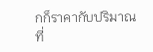กก็ราคากับปริมาณที่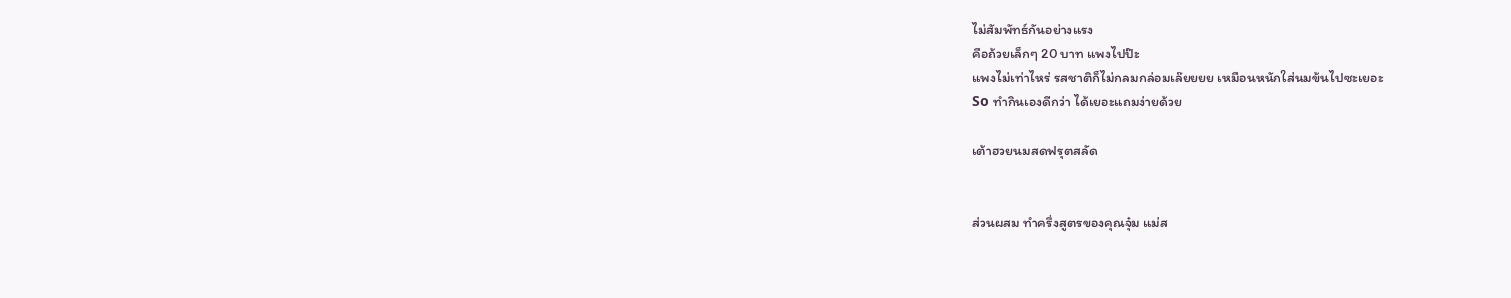ไม่สัมพัทธ์กันอย่างแรง
คือถ้วยเล็กๆ 20 บาท แพงไปป๊ะ
แพงไม่เท่าไหร่ รสชาติก็ไม่กลมกล่อมเล๊ยยยย เหมือนหนักใส่นมข้นไปซะเยอะ
So ทำกินเองดีกว่า ได้เยอะแถมง่ายด้วย

เต้าฮวยนมสดฟรุตสลัด


ส่วนผสม ทำครึ่งสูตรของคุณจุ๋ม แม่ส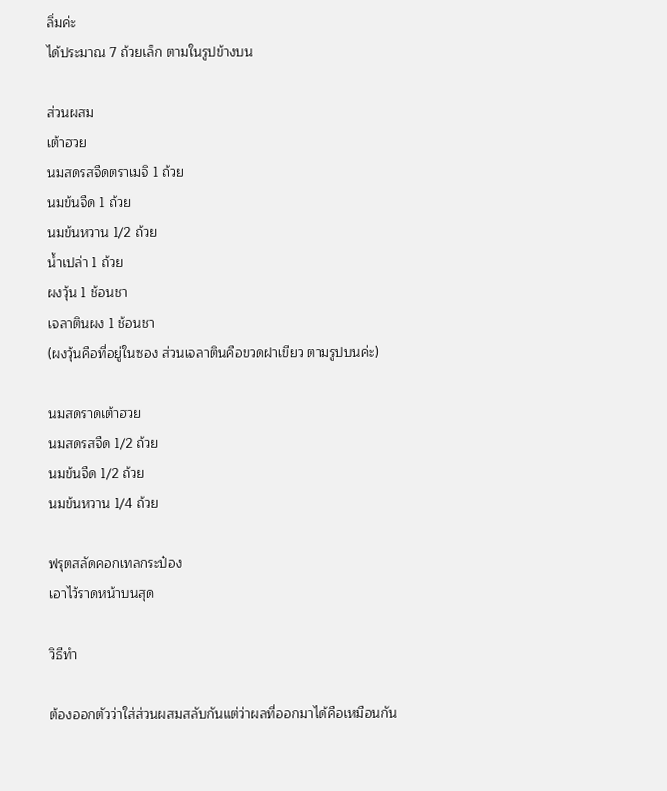ลิ่มค่ะ
ได้ประมาณ 7 ถ้วยเล็ก ตามในรูปข้างบน

ส่วนผสม
เต้าฮวย
นมสดรสจืดตราเมจิ 1 ถ้วย
นมข้นจืด 1 ถ้วย
นมข้นหวาน 1/2 ถ้วย
น้ำเปล่า 1 ถ้วย
ผงวุ้น 1 ช้อนชา
เจลาตินผง 1 ช้อนชา
(ผงวุ้นคือที่อยู่ในซอง ส่วนเจลาตินคือขวดฝาเขียว ตามรูปบนค่ะ)

นมสดราดเต้าฮวย
นมสดรสจืด 1/2 ถ้วย
นมข้นจืด 1/2 ถ้วย
นมข้นหวาน 1/4 ถ้วย

ฟรุตสลัดคอกเทลกระป๋อง
เอาไว้ราดหน้าบนสุด

วิธีทำ

ต้องออกตัวว่าใส่ส่วนผสมสลับกันแต่ว่าผลที่ออกมาได้คือเหมือนกัน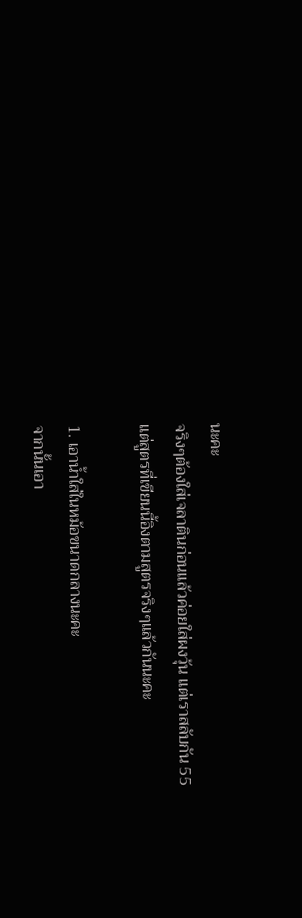นะคะ
จริงๆต้องใส่เจลาตินก่อนแล้วค่อยใส่ผงวุ้น แต่เราสลับกัน 55
แต่สูตรที่เขียนนี้อิงตามสูตรจริงๆแล้วกันนะคะ

1. เอาน้ำใส่ในหม้อขนาดกลางนะคะ
จากนั้นเอา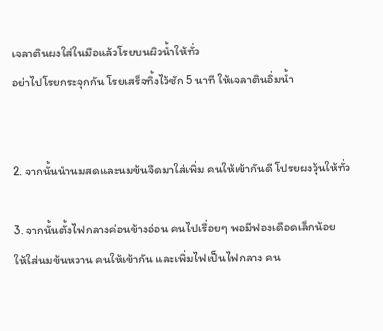เจลาตินผงใส่ในมือแล้วโรยบนผิวน้ำให้ทั่ว
อย่าไปโรยกระจุกกัน โรยเสร็จทิ้งไว้ซัก 5 นาที ให้เจลาตินอิ่มน้ำ


2. จากนั้นนำนมสดและนมข้นจืดมาใส่เพิ่ม คนให้เข้ากันดี โปรยผงวุ้นให้ทั่ว

3. จากนั้นตั้งไฟกลางค่อนข้างอ่อน คนไปเรื่อยๆ พอมีฟองเดือดเล็กน้อย
ให้ใส่นมข้นหวาน คนให้เข้ากัน และเพิ่มไฟเป็นไฟกลาง คน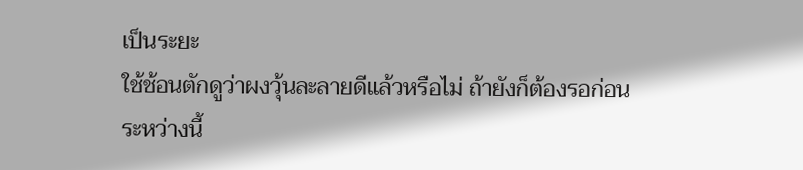เป็นระยะ
ใช้ช้อนตักดูว่าผงวุ้นละลายดีแล้วหรือไม่ ถ้ายังก็ต้องรอก่อน
ระหว่างนี้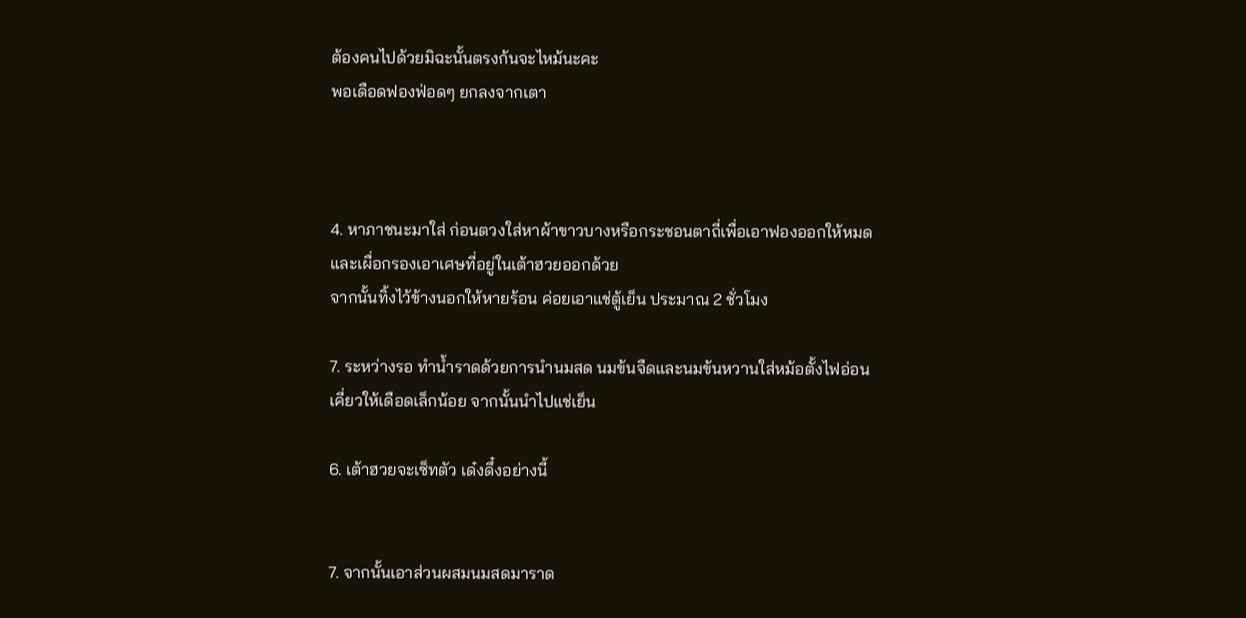ต้องคนไปด้วยมิฉะนั้นตรงก้นจะไหม้นะคะ
พอเดือดฟองฟ่อดๆ ยกลงจากเตา



4. หาภาชนะมาใส่ ก่อนตวงใส่หาผ้าขาวบางหรือกระชอนตาถี่เพื่อเอาฟองออกให้หมด
และเผื่อกรองเอาเศษที่อยู่ในเต้าฮวยออกด้วย
จากนั้นทิ้งไว้ข้างนอกให้หายร้อน ค่อยเอาแช่ตู้เย็น ประมาณ 2 ชั่วโมง

7. ระหว่างรอ ทำน้ำราดด้วยการนำนมสด นมข้นจืดและนมข้นหวานใส่หม้อตั้งไฟอ่อน
เคี่ยวให้เดือดเล็กน้อย จากนั้นนำไปแช่เย็น

6. เต้าฮวยจะเซ็ทตัว เด๋งดึ๋งอย่างนี้


7. จากนั้นเอาส่วนผสมนมสดมาราด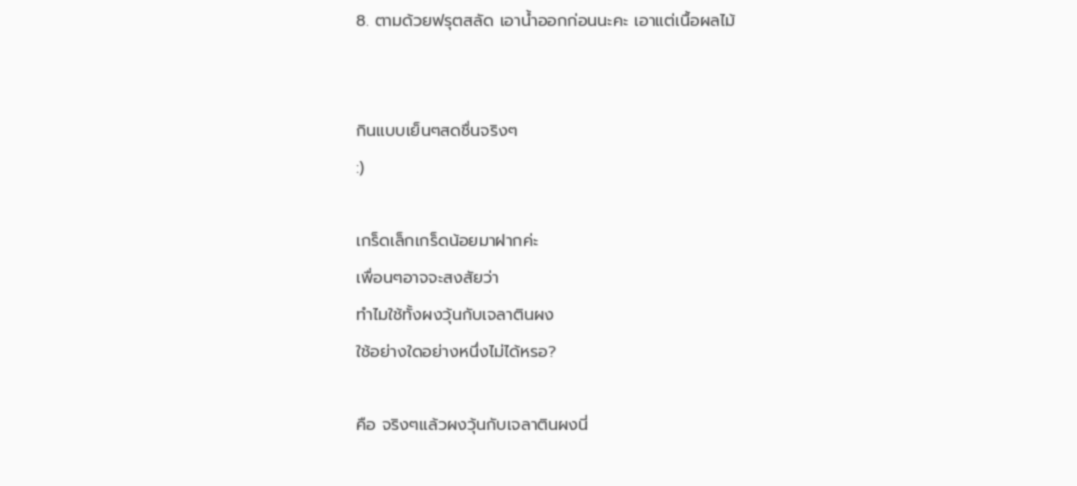8. ตามด้วยฟรุตสลัด เอาน้ำออกก่อนนะคะ เอาแต่เนื้อผลไม้


กินแบบเย็นๆสดชื่นจริงๆ
:)

เกร็ดเล็กเกร็ดน้อยมาฝากค่ะ
เพื่อนๆอาจจะสงสัยว่า
ทำไมใช้ทั้งผงวุ้นกับเจลาตินผง
ใช้อย่างใดอย่างหนึ่งไม่ได้หรอ?

คือ จริงๆแล้วผงวุ้นกับเจลาตินผงนี่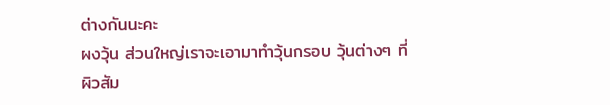ต่างกันนะคะ
ผงวุ้น ส่วนใหญ่เราจะเอามาทำวุ้นกรอบ วุ้นต่างๆ ที่ผิวสัม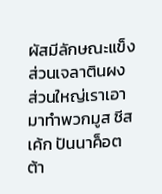ผัสมีลักษณะแข็ง
ส่วนเจลาตินผง ส่วนใหญ่เราเอามาทำพวกมูส ชีสเค้ก ปันนาค็อตต้า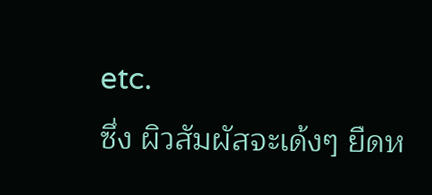etc.
ซึ่ง ผิวสัมผัสจะเด้งๆ ยืดห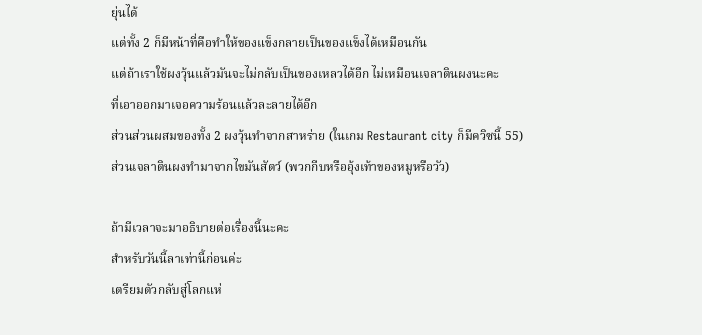ยุ่นได้
แต่ทั้ง 2 ก็มีหน้าที่คือทำให้ของแข็งกลายเป็นของแข็งได้เหมือนกัน
แต่ถ้าเราใช้ผงวุ้นแล้วมันจะไม่กลับเป็นของเหลวได้อีก ไม่เหมือนเจลาตินผงนะคะ
ที่เอาออกมาเจอความร้อนแล้วละลายได้อีก
ส่วนส่วนผสมของทั้ง 2 ผงวุ้นทำจากสาหร่าย (ในเกม Restaurant city ก็มีควิซนี้ 55)
ส่วนเจลาตินผงทำมาจากไขมันสัตว์ (พวกกีบหรืออุ้งเท้าของหมูหรือวัว)

ถ้ามีเวลาจะมาอธิบายต่อเรื่องนี้นะคะ
สำหรับวันนี้ลาเท่านี้ก่อนค่ะ
เตรียมตัวกลับสู่โลกแห่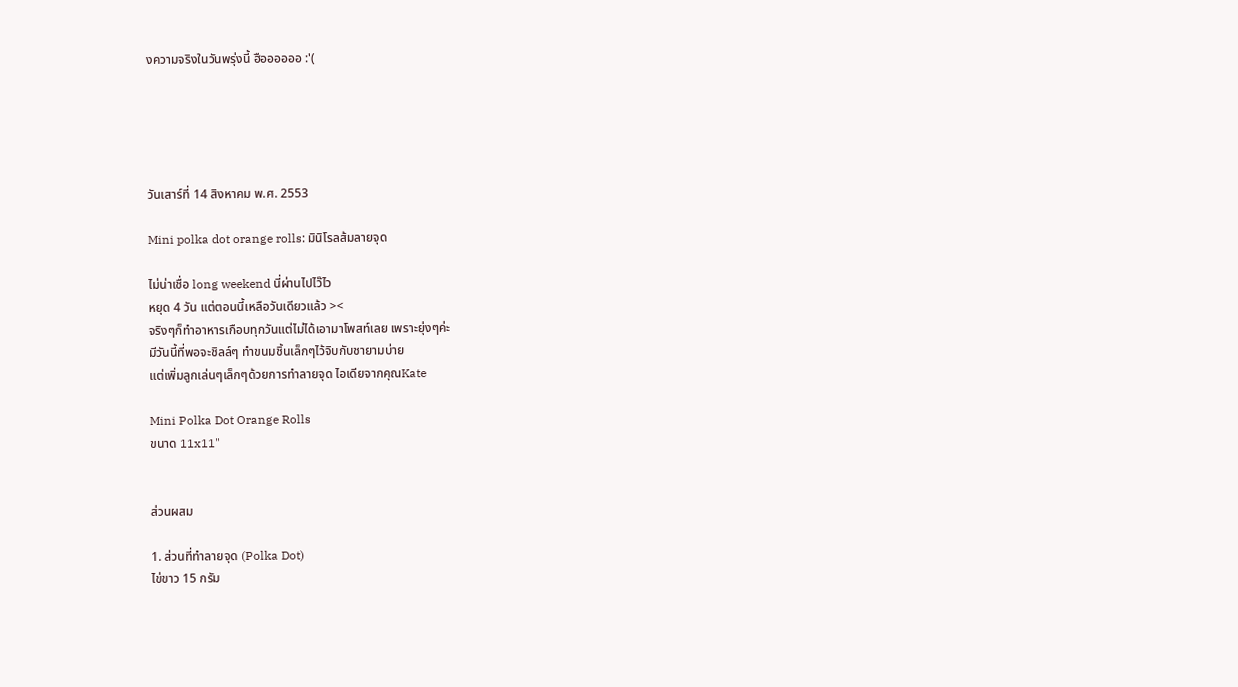งความจริงในวันพรุ่งนี้ ฮืออออออ :'(





วันเสาร์ที่ 14 สิงหาคม พ.ศ. 2553

Mini polka dot orange rolls: มินิโรลส้มลายจุด

ไม่น่าเชื่อ long weekend นี่ผ่านไปไว๊ไว
หยุด 4 วัน แต่ตอนนี้เหลือวันเดียวแล้ว ><
จริงๆก็ทำอาหารเกือบทุกวันแต่ไม่ได้เอามาโพสท์เลย เพราะยุ่งๆค่ะ
มีวันนี้ที่พอจะชิลล์ๆ ทำขนมชิ้นเล็กๆไว้จิบกับชายามบ่าย
แต่เพิ่มลูกเล่นๆเล็กๆด้วยการทำลายจุด ไอเดียจากคุณKate

Mini Polka Dot Orange Rolls
ขนาด 11x11"


ส่วนผสม

1. ส่วนที่ทำลายจุด (Polka Dot)
ไข่ขาว 15 กรัม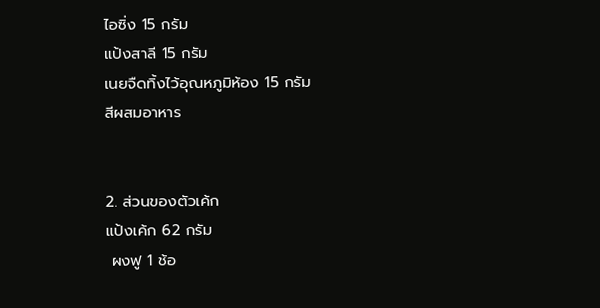ไอซิ่ง 15 กรัม
แป้งสาลี 15 กรัม
เนยจืดทิ้งไว้อุณหภูมิห้อง 15 กรัม
สีผสมอาหาร


2. ส่วนของตัวเค้ก
แป้งเค้ก 62 กรัม
 ผงฟู 1 ช้อ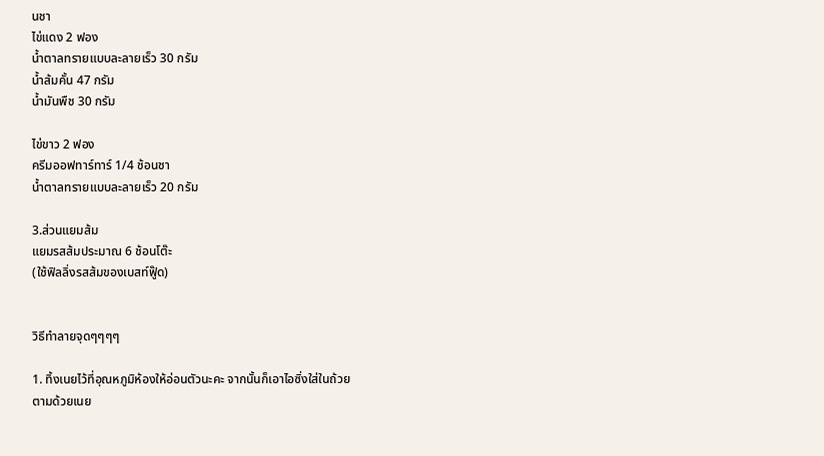นชา
ไข่แดง 2 ฟอง
น้ำตาลทรายแบบละลายเร็ว 30 กรัม
น้ำส้มคั้น 47 กรัม
น้ำมันพืช 30 กรัม

ไข่ขาว 2 ฟอง
ครีมออฟทาร์ทาร์ 1/4 ช้อนชา
น้ำตาลทรายแบบละลายเร็ว 20 กรัม

3.ส่วนแยมส้ม
แยมรสส้มประมาณ 6 ช้อนโต๊ะ
(ใช้ฟิลลิ่งรสส้มของเบสท์ฟู๊ด)


วิธีทำลายจุดๆๆๆๆ

1. ทิ้งเนยไว้ที่อุณหภูมิห้องให้อ่อนตัวนะคะ จากนั้นก็เอาไอซิ่งใส่ในถ้วย
ตามด้วยเนย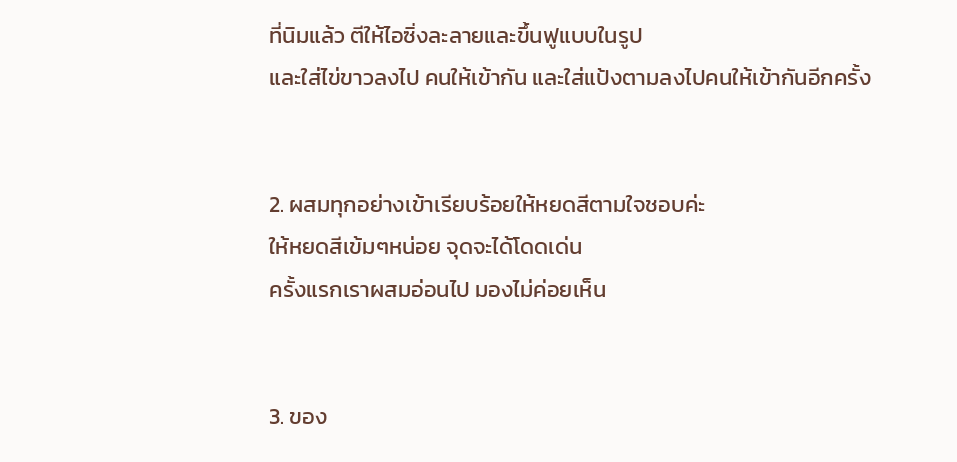ที่นิมแล้ว ตีให้ไอซิ่งละลายและขึ้นฟูแบบในรูป
และใส่ไข่ขาวลงไป คนให้เข้ากัน และใส่แป้งตามลงไปคนให้เข้ากันอีกครั้ง


2. ผสมทุกอย่างเข้าเรียบร้อยให้หยดสีตามใจชอบค่ะ
ให้หยดสีเข้มๆหน่อย จุดจะได้โดดเด่น
ครั้งแรกเราผสมอ่อนไป มองไม่ค่อยเห็น


3. ของ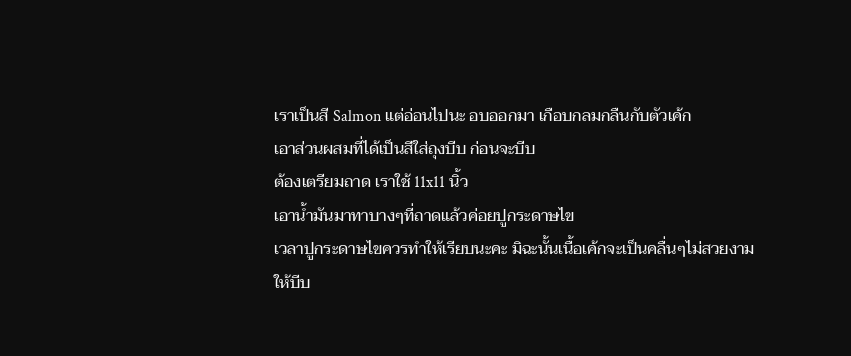เราเป็นสี Salmon แต่อ่อนไปนะ อบออกมา เกือบกลมกลืนกับตัวเค้ก
เอาส่วนผสมที่ได้เป็นสีใส่ถุงบีบ ก่อนจะบีบ
ต้องเตรียมถาด เราใช้ 11x11 นิ้ว
เอาน้ำมันมาทาบางๆที่ถาดแล้วค่อยปูกระดาษไข
เวลาปูกระดาษไขควรทำให้เรียบนะคะ มิฉะนั้นเนื้อเค้กจะเป็นคลื่นๆไม่สวยงาม
ให้บีบ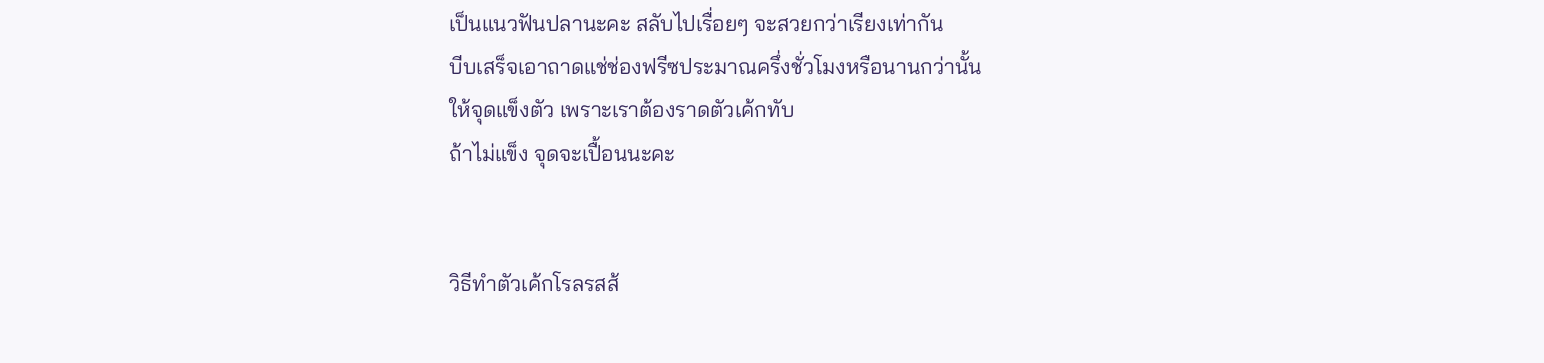เป็นแนวฟันปลานะคะ สลับไปเรื่อยๆ จะสวยกว่าเรียงเท่ากัน
บีบเสร็จเอาถาดแช่ช่องฟรีซประมาณครึ่งชั่วโมงหรือนานกว่านั้น
ให้จุดแข็งตัว เพราะเราต้องราดตัวเค้กทับ
ถ้าไม่แข็ง จุดจะเปื้อนนะคะ


วิธีทำตัวเค้กโรลรสส้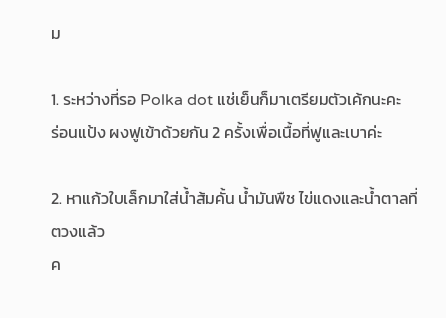ม

1. ระหว่างที่รอ Polka dot แช่เย็นก็มาเตรียมตัวเค้กนะคะ
ร่อนแป้ง ผงฟูเข้าด้วยกัน 2 ครั้งเพื่อเนื้อที่ฟูและเบาค่ะ

2. หาแก้วใบเล็กมาใส่น้ำส้มคั้น น้ำมันพืช ไข่แดงและน้ำตาลที่ตวงแล้ว
ค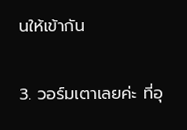นให้เข้ากัน

3. วอร์มเตาเลยค่ะ ที่อุ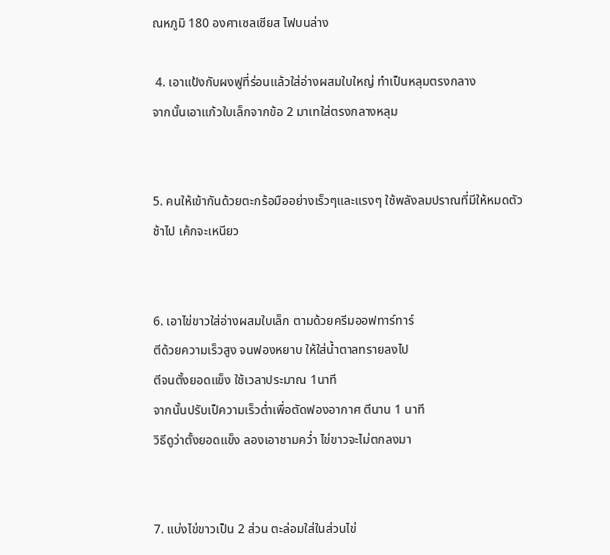ณหภูมิ 180 องศาเซลเซียส ไฟบนล่าง

 4. เอาแป้งกับผงฟูที่ร่อนแล้วใส่อ่างผสมใบใหญ่ ทำเป็นหลุมตรงกลาง
จากนั้นเอาแก้วใบเล็กจากข้อ 2 มาเทใส่ตรงกลางหลุม


5. คนให้เข้ากันด้วยตะกร้อมืออย่างเร็วๆและแรงๆ ใช้พลังลมปราณที่มีให้หมดตัว
ช้าไป เค้กจะเหนียว


6. เอาไข่ขาวใส่อ่างผสมใบเล็ก ตามด้วยครีมออฟทาร์ทาร์
ตีด้วยความเร็วสูง จนฟองหยาบ ให้ใส่น้ำตาลทรายลงไป
ตีจนตั้งยอดแข็ง ใช้เวลาประมาณ 1นาที
จากนั้นปรับเป็ความเร็วต่ำเพื่อตัดฟองอากาศ ตีนาน 1 นาที
วิธีดูว่าตั้งยอดแข็ง ลองเอาชามคว่ำ ไข่ขาวจะไม่ตกลงมา


7. แบ่งไข่ขาวเป็น 2 ส่วน ตะล่อมใส่ในส่วนไข่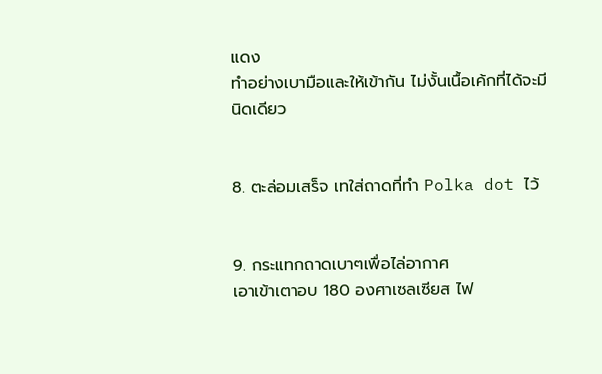แดง
ทำอย่างเบามือและให้เข้ากัน ไม่งั้นเนื้อเค้กที่ได้จะมีนิดเดียว


8. ตะล่อมเสร็จ เทใส่ถาดที่ทำ Polka dot ไว้


9. กระแทกถาดเบาๆเพื่อไล่อากาศ
เอาเข้าเตาอบ 180 องศาเซลเซียส ไฟ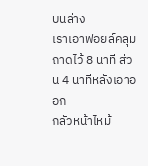บนล่าง
เราเอาฟอยล์คลุมถาดไว้ 8 นาที ส่วน 4 นาทีหลังเอาออก
กลัวหน้าไหม้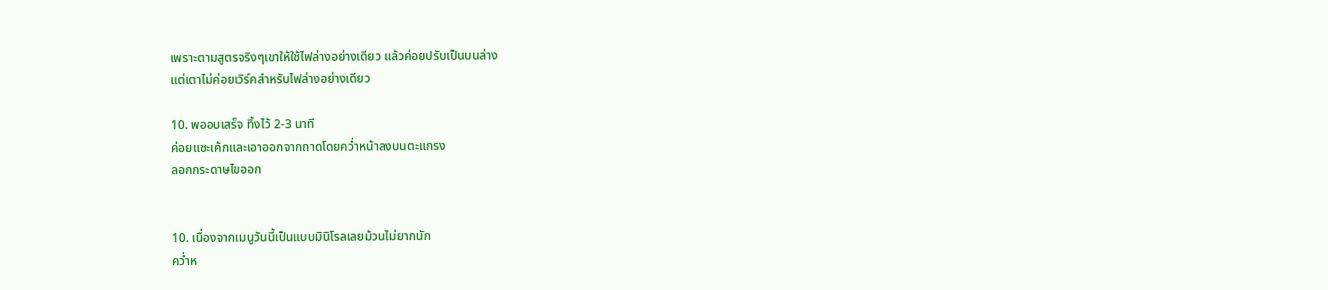เพราะตามสูตรจริงๆเขาให้ใช้ไฟล่างอย่างเดียว แล้วค่อยปรับเป็นบนล่าง
แต่เตาไม่ค่อยเวิร์คสำหรับไฟล่างอย่างเดียว

10. พออบเสร็จ ทิ้งไว้ 2-3 นาที
ค่อยแซะเค้กและเอาออกจากถาดโดยคว่ำหน้าลงบนตะแกรง
ลอกกระดาษไขออก


10. เนื่องจากเมนูวันนี้เป็นแบบมินิโรลเลยม้วนไม่ยากนัก
คว่ำห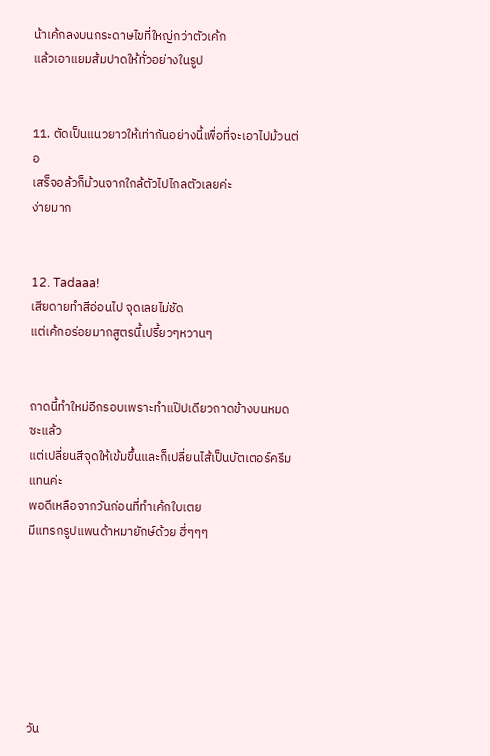น้าเค้กลงบนกระดาษไขที่ใหญ่กว่าตัวเค้ก
แล้วเอาแยมส้มปาดให้ทั่วอย่างในรูป


11. ตัดเป็นแนวยาวให้เท่ากันอย่างนี้เพื่อที่จะเอาไปม้วนต่อ
เสร็จอล้วก็ม้วนจากใกล้ตัวไปไกลตัวเลยค่ะ
ง่ายมาก


12. Tadaaa!
เสียดายทำสีอ่อนไป จุดเลยไม่ชัด
แต่เค้กอร่อยมากสูตรนี้เปรี้ยวๆหวานๆ


ถาดนี้ทำใหม่อีกรอบเพราะทำแป๊ปเดียวถาดข้างบนหมดซะแล้ว
แต่เปลี่ยนสีจุดให้เข้มขึ้นและก็เปลี่ยนไส้เป็นบัตเตอร์ครีมแทนค่ะ
พอดีเหลือจากวันก่อนที่ทำเค้กใบเตย
มีแทรกรูปแพนด้าหมายักษ์ด้วย ฮี่ๆๆๆ







วัน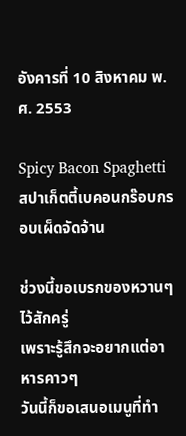อังคารที่ 10 สิงหาคม พ.ศ. 2553

Spicy Bacon Spaghetti สปาเก็ตตี้เบคอนกร๊อบกรอบเผ็ดจัดจ้าน

ช่วงนี้ขอเบรกของหวานๆไว้สักครู่
เพราะรู้สึกจะอยากแต่อาหารคาวๆ
วันนี้ก็ขอเสนอเมนูที่ทำ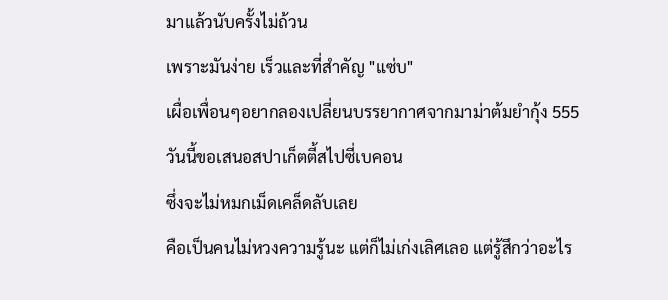มาแล้วนับครั้งไม่ถ้วน
เพราะมันง่าย เร็วและที่สำคัญ "แซ่บ"
เผื่อเพื่อนๆอยากลองเปลี่ยนบรรยากาศจากมาม่าต้มยำกุ้ง 555
วันนี้ขอเสนอสปาเก็ตตี้สไปซี่เบคอน
ซึ่งจะไม่หมกเม็ดเคล็ดลับเลย
คือเป็นคนไม่หวงความรู้นะ แต่ก็ไม่เก่งเลิศเลอ แต่รู้สึกว่าอะไร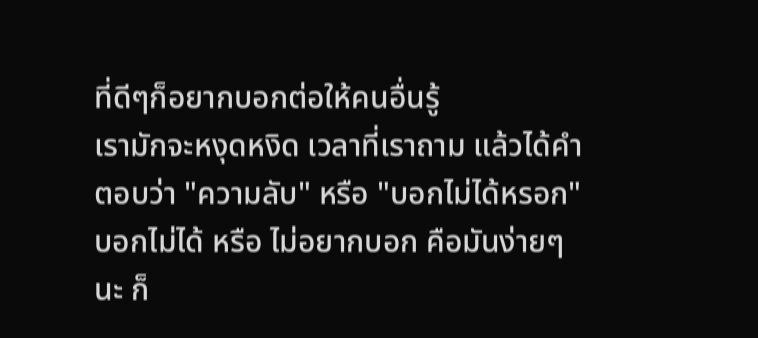ที่ดีๆก็อยากบอกต่อให้คนอื่นรู้
เรามักจะหงุดหงิด เวลาที่เราถาม แล้วได้คำตอบว่า "ความลับ" หรือ "บอกไม่ได้หรอก"
บอกไม่ได้ หรือ ไม่อยากบอก คือมันง่ายๆนะ ก็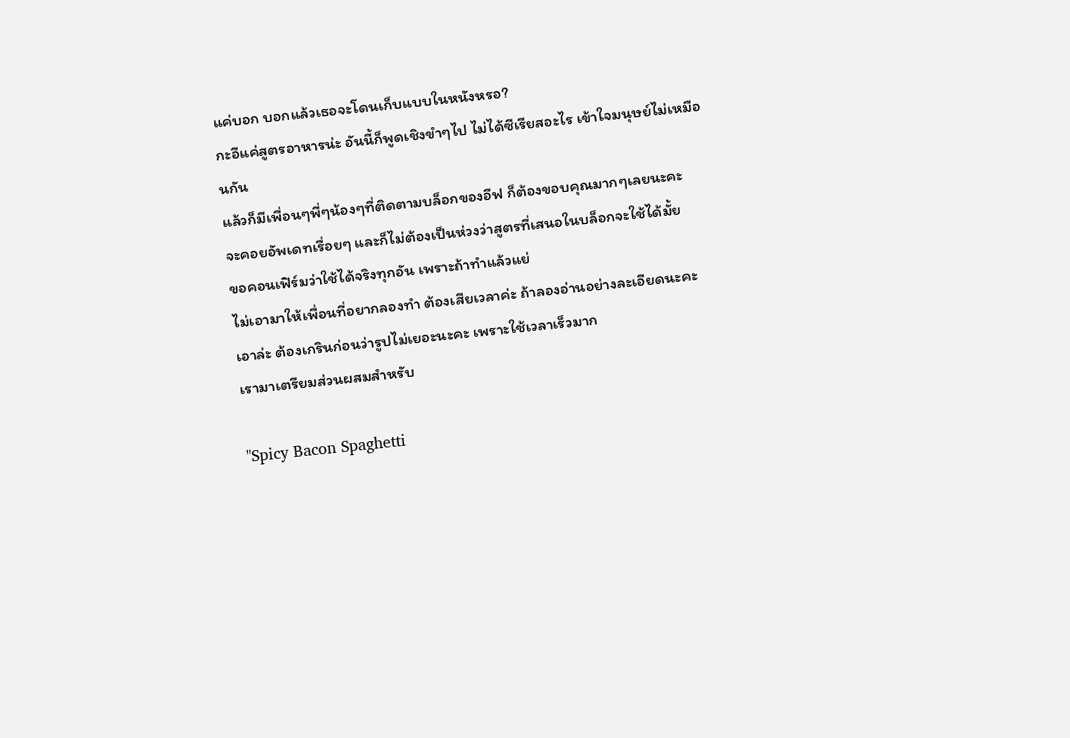แค่บอก บอกแล้วเธอจะโดนเก็บแบบในหนังหรอ?
กะอีแค่สูตรอาหารน่ะ อันนี้ก็พูดเชิงขำๆไป ไม่ได้ซีเรียสอะไร เข้าใจมนุษย์ไม่เหมือนกัน
แล้วก็มีเพื่อนๆพี่ๆน้องๆที่ติดตามบล็อกของอีฟ ก็ต้องขอบคุณมากๆเลยนะคะ
จะคอยอัพเดทเรื่อยๆ และก็ไม่ต้องเป็นห่วงว่าสูตรที่เสนอในบล็อกจะใช้ได้มั้ย
ขอคอนเฟิร์มว่าใช้ได้จริงทุกอัน เพราะถ้าทำแล้วแย่
ไม่เอามาให้เพื่อนที่อยากลองทำ ต้องเสียเวลาค่ะ ถ้าลองอ่านอย่างละเอียดนะคะ
เอาล่ะ ต้องเกรินก่อนว่ารูปไม่เยอะนะคะ เพราะใช้เวลาเร็วมาก
เรามาเตรียมส่วนผสมสำหรับ

"Spicy Bacon Spaghetti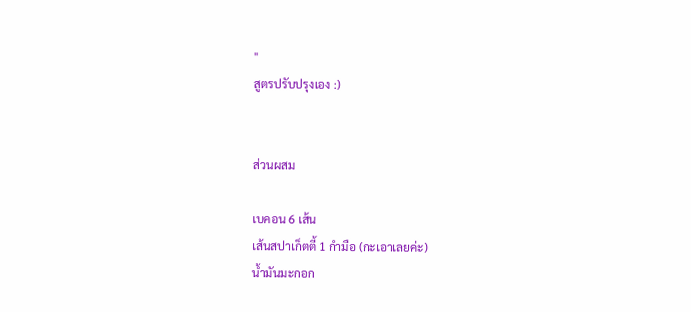"
สูตรปรับปรุงเอง :)


ส่วนผสม

เบคอน 6 เส้น
เส้นสปาเก็ตตี้ 1 กำมือ (กะเอาเลยค่ะ)
น้ำมันมะกอก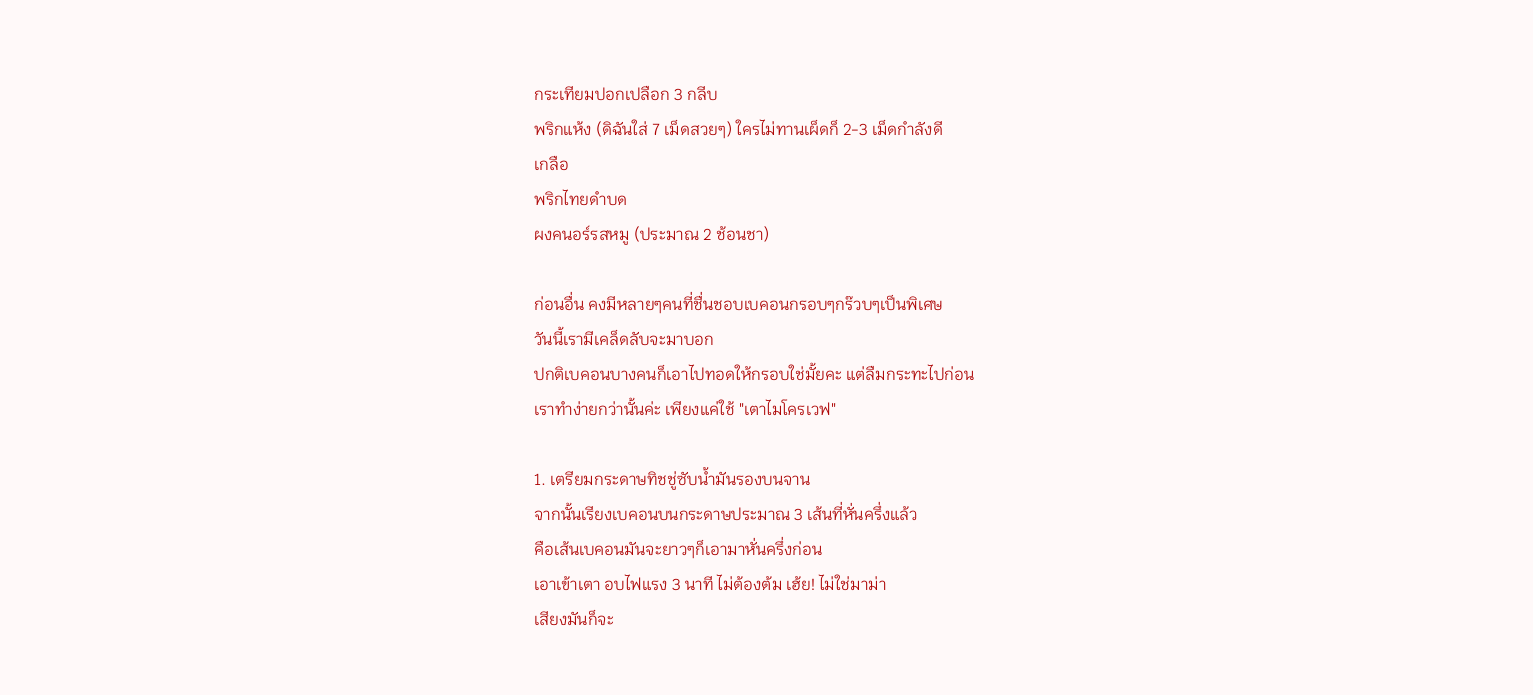กระเทียมปอกเปลือก 3 กลีบ
พริกแห้ง (ดิฉันใส่ 7 เม็ดสวยๆ) ใครไม่ทานเผ็ดก็ 2-3 เม็ดกำลังดี
เกลือ
พริกไทยดำบด
ผงคนอร์รสหมู (ประมาณ 2 ช้อนชา)

ก่อนอื่น คงมีหลายๆคนที่ชื่นชอบเบคอนกรอบๆกร๊วบๆเป็นพิเศษ
วันนี้เรามีเคล็ดลับจะมาบอก
ปกติเบคอนบางคนก็เอาไปทอดให้กรอบใช่มั้ยคะ แต่ลืมกระทะไปก่อน
เราทำง่ายกว่านั้นค่ะ เพียงแค่ใช้ "เตาไมโครเวฟ"

1. เตรียมกระดาษทิชชู่ซับน้ำมันรองบนจาน
จากนั้นเรียงเบคอนบนกระดาษประมาณ 3 เส้นที่หั่นครึ่งแล้ว
คือเส้นเบคอนมันจะยาวๆก็เอามาหั่นครึ่งก่อน
เอาเข้าเตา อบไฟแรง 3 นาที ไม่ต้องต้ม เฮ้ย! ไม่ใช่มาม่า
เสียงมันก็จะ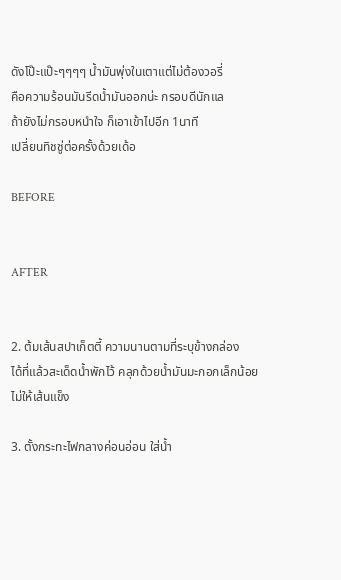ดังโป๊ะแป๊ะๆๆๆๆ น้ำมันพุ่งในเตาแต่ไม่ต้องวอรี่
คือความร้อนมันรีดน้ำมันออกน่ะ กรอบดีนักแล
ถ้ายังไม่กรอบหนำใจ ก็เอาเข้าไปอีก 1นาที
เปลี่ยนทิชชู่ต่อครั้งด้วยเด้อ

BEFORE


AFTER


2. ต้มเส้นสปาเก็ตตี้ ความนานตามที่ระบุข้างกล่อง
ได้ที่แล้วสะเด็ดน้ำพักไว้ คลุกด้วยน้ำมันมะกอกเล็กน้อย ไม่ให้เส้นแข็ง

3. ตั้งกระทะไฟกลางค่อนอ่อน ใส่น้ำ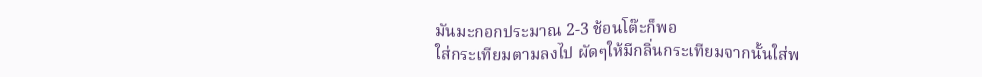มันมะกอกประมาณ 2-3 ช้อนโต๊ะก็พอ
ใส่กระเทียมตามลงไป ผัดๆให้มีกลิ่นกระเทียมจากนั้นใส่พ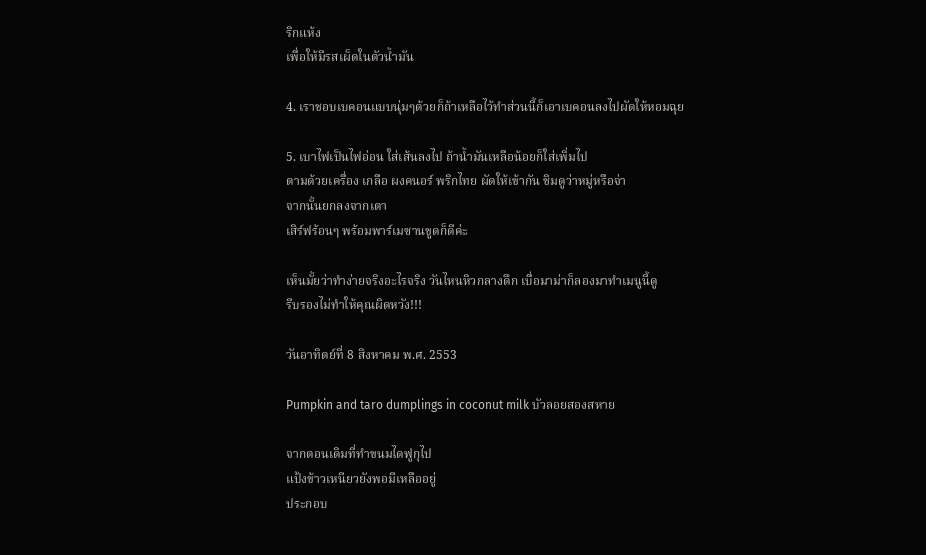ริกแห้ง
เพื่อให้มีรสเผ็ดในตัวน้ำมัน

4. เราชอบเบคอนแบบนุ่มๆด้วยก็ถ้าเหลือไว้ทำส่วนนี้ก็เอาเบคอนลงไปผัดให้หอมฉุย

5. เบาไฟเป็นไฟอ่อน ใส่เส้นลงไป ถ้าน้ำมันเหลือน้อยก็ใส่เพิ่มไป
ตามด้วยเครื่อง เกลือ ผงคนอร์ พริกไทย ผัดให้เข้ากัน ชิมดูว่าหมู่หรือจ่า
จากนั้นยกลงจากเตา
เสิร์ฟร้อนๆ พร้อมพาร์เมซานขูดก็ดีค่ะ

เห็นมั้ยว่าทำง่ายจริงอะไรจริง วันไหนหิวกลางดึก เบื่อมาม่าก็ลองมาทำเมนูนี้ดู
รีบรองไม่ทำให้คุณผิดหวัง!!!

วันอาทิตย์ที่ 8 สิงหาคม พ.ศ. 2553

Pumpkin and taro dumplings in coconut milk บัวลอยสองสหาย

จากตอนเดิมที่ทำขนมไดฟูกุไป
แป้งข้าวเหนียวยังพอมีเหลืออยู่
ประกอบ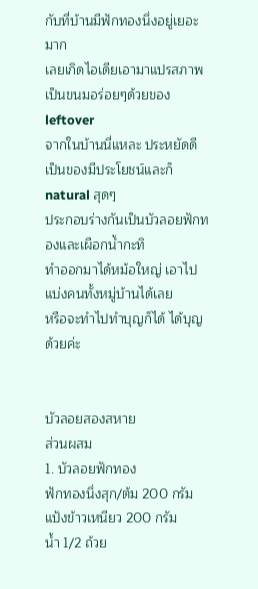กับที่บ้านมีฟักทองนึ่งอยู่เยอะมาก
เลยเกิดไอเดียเอามาแปรสภาพเป็นขนมอร่อยๆด้วยของ leftover
จากในบ้านนี่แหละ ประหยัดดี เป็นของมีประโยชน์และก็ natural สุดๆ
ประกอบร่างกันเป็นบัวลอยฟักทองและเผือกน้ำกะทิ
ทำออกมาได้หม้อใหญ่ เอาไปแบ่งคนทั้งหมู่บ้านได้เลย
หรือจะทำไปทำบุญก็ได้ ได้บุญด้วยค่ะ


บัวลอยสองสหาย
ส่วนผสม
1. บัวลอยฟักทอง
ฟักทองนึ่งสุก/ต้ม 200 กรัม
แป้งข้าวเหนียว 200 กรัม
น้ำ 1/2 ถ้วย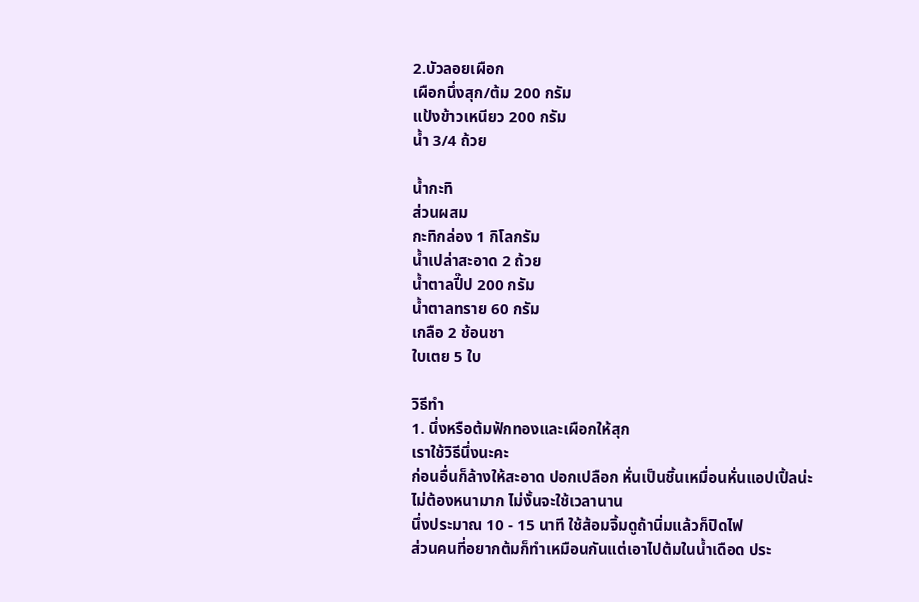2.บัวลอยเผือก
เผือกนึ่งสุก/ต้ม 200 กรัม
แป้งข้าวเหนียว 200 กรัม
น้ำ 3/4 ถ้วย

น้ำกะทิ
ส่วนผสม
กะทิกล่อง 1 กิโลกรัม
น้ำเปล่าสะอาด 2 ถ้วย
น้ำตาลปี๊ป 200 กรัม
น้ำตาลทราย 60 กรัม
เกลือ 2 ช้อนชา
ใบเตย 5 ใบ

วิธีทำ
1. นึ่งหรือต้มฟักทองและเผือกให้สุก
เราใช้วิธีนึ่งนะคะ
ก่อนอื่นก็ล้างให้สะอาด ปอกเปลือก หั่นเป็นชิ้นเหมื่อนหั่นแอปเปิ้ลน่ะ
ไม่ต้องหนามาก ไม่งั้นจะใช้เวลานาน
นึ่งประมาณ 10 - 15 นาที ใช้ส้อมจิ้มดูถ้านิ่มแล้วก็ปิดไฟ
ส่วนคนที่อยากต้มก็ทำเหมือนกันแต่เอาไปต้มในน้ำเดือด ประ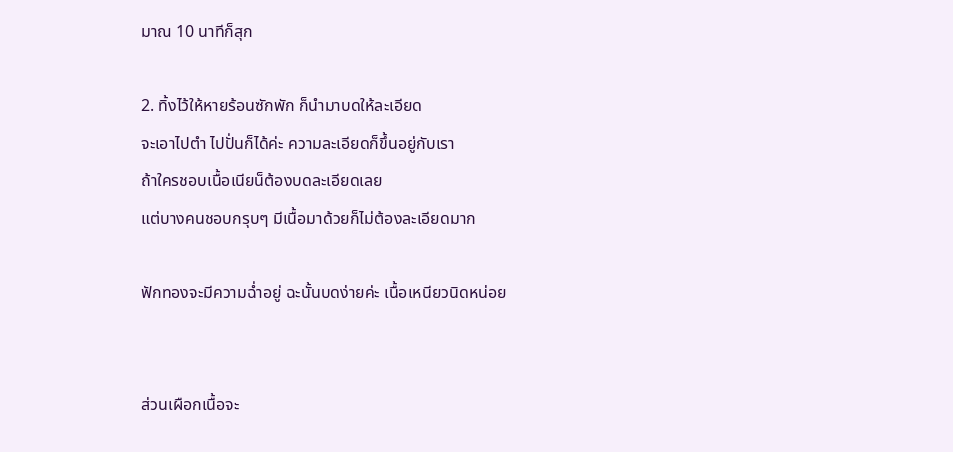มาณ 10 นาทีก็สุก

2. ทิ้งไว้ให้หายร้อนซักพัก ก็นำมาบดให้ละเอียด
จะเอาไปตำ ไปปั่นก็ได้ค่ะ ความละเอียดก็ขึ้นอยู่กับเรา
ถ้าใครชอบเนื้อเนียน็ต้องบดละเอียดเลย
แต่บางคนชอบกรุบๆ มีเนื้อมาด้วยก็ไม่ต้องละเอียดมาก

ฟักทองจะมีความฉ่ำอยู่ ฉะนั้นบดง่ายค่ะ เนื้อเหนียวนิดหน่อย


ส่วนเผือกเนื้อจะ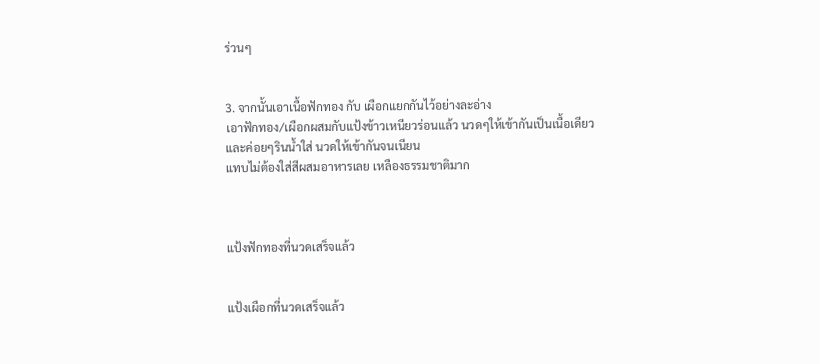ร่วนๆ


3. จากนั้นเอาเนื้อฟักทอง กับ เผือกแยกกันไว้อย่างละอ่าง
เอาฟักทอง/เผือกผสมกับแป้งข้าวเหนียวร่อนแล้ว นวดๆให้เข้ากันเป็นเนื้อเดียว
และค่อยๆรินน้ำใส่ นวดให้เข้ากันจนเนียน
แทบไม่ต้องใส่สีผสมอาหารเลย เหลืองธรรมชาติมาก



แป้งฟักทองที่นวดเสร็จแล้ว


แป้งเผือกที่นวดเสร็จแล้ว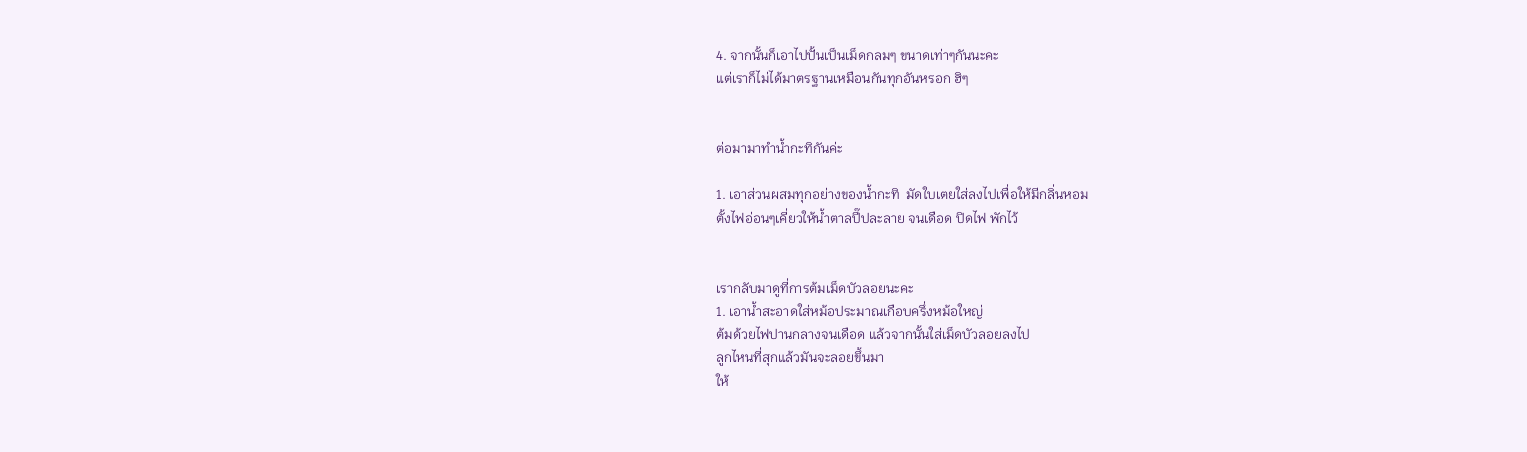4. จากนั้นก็เอาไปปั้นเป็นเม็ดกลมๆ ขนาดเท่าๆกันนะคะ
แต่เราก็ไม่ได้มาตรฐานเหมือนกันทุกอันหรอก ฮิๆ


ต่อมามาทำน้ำกะทิกันค่ะ

1. เอาส่วนผสมทุกอย่างของน้ำกะทิ  มัดใบเตยใส่ลงไปเพื่อให้มีกลิ่นหอม
ตั้งไฟอ่อนๆเคี่ยวให้น้ำตาลปี๊ปละลาย จนเดือด ปิดไฟ พักไว้


เรากลับมาดูที่การต้มเม็ดบัวลอยนะคะ
1. เอาน้ำสะอาดใส่หม้อประมาณเกือบครึ่งหม้อใหญ่
ต้มด้วยไฟปานกลางจนเดือด แล้วจากนั้นใส่เม็ดบัวลอยลงไป
ลูกไหนที่สุกแล้วมันจะลอยขึ้นมา
ให้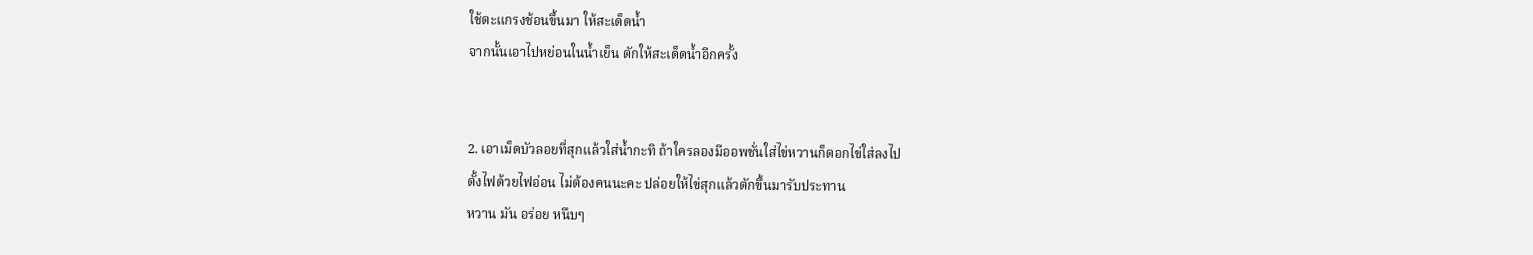ใช้ตะแกรงช้อนขึ้นมา ให้สะเด็ดน้ำ
จากนั้นเอาไปหย่อนในน้ำเย็น ตักให้สะเด็ดน้ำอีกครั้ง


2. เอาเม็ดบัวลอยที่สุกแล้วใส่น้ำกะทิ ถ้าใครลองมีออพชั่นใส่ไข่หวานก็ตอกไข่ใส่ลงไป
ตั้งไฟด้วยไฟอ่อน ไม่ต้องคนนะคะ ปล่อยให้ไข่สุกแล้วตักขึ้นมารับประทาน
หวาน มัน อร่อย หนึบๆ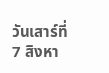วันเสาร์ที่ 7 สิงหา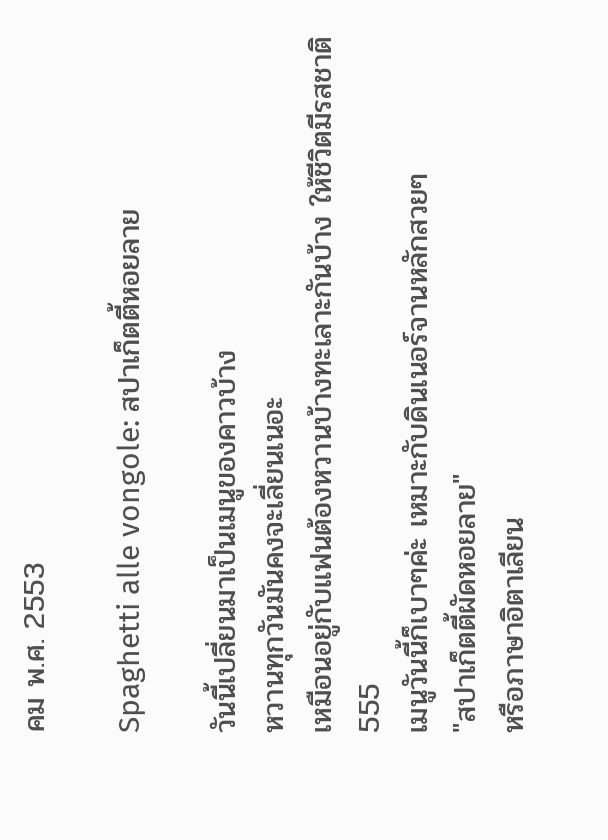คม พ.ศ. 2553

Spaghetti alle vongole: สปาเก็ตตี้หอยลาย

วันนี้เปลี่ยนมาเป็นเมนูของคาวบ้าง
หวานทุกวันมันคงจะเลี่ยนเนอะ
เหมือนอยู่กับแฟนต้องหวานบ้างทะเลาะกันบ้าง ให้ชีวิตมีรสชาติ 555
เมนูวันนี้ก็เบาๆค่ะ เหมาะกับดินเนอร์จานหลักสวยๆ
"สปาเก็ตตี้ผัดหอยลาย"
หรือภาษาอิตาเลียน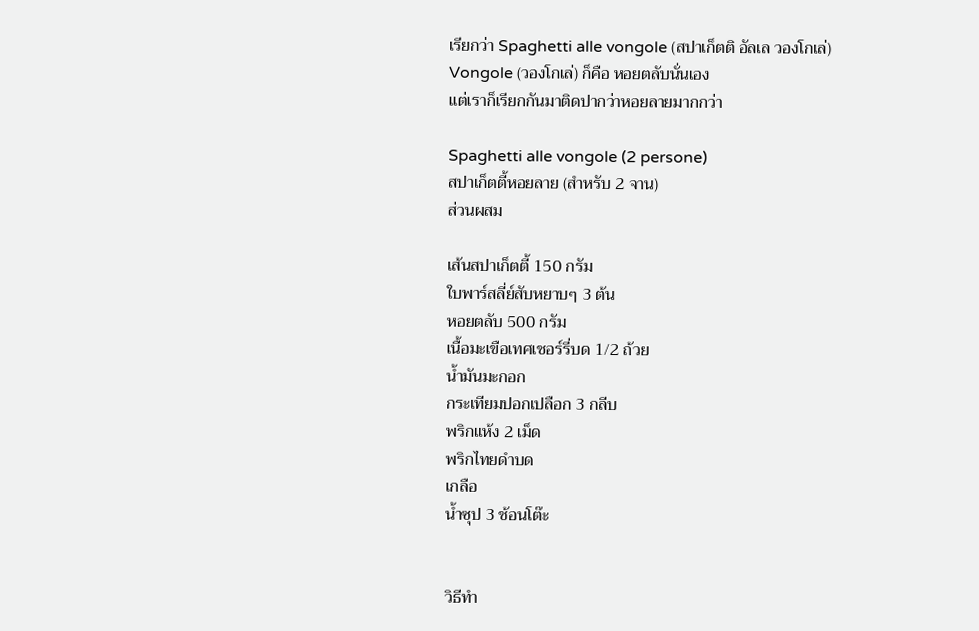เรียกว่า Spaghetti alle vongole (สปาเก็ตติ อัลเล วองโกเล่)
Vongole (วองโกเล่) ก็คือ หอยตลับนั่นเอง
แต่เราก็เรียกกันมาติดปากว่าหอยลายมากกว่า

Spaghetti alle vongole (2 persone)
สปาเก็ตตี้หอยลาย (สำหรับ 2 จาน)
ส่วนผสม

เส้นสปาเก็ตตี้ 150 กรัม
ใบพาร์สลี่ย์สับหยาบๆ 3 ต้น
หอยตลับ 500 กรัม
เนื้อมะเขือเทศเชอร์รี่บด 1/2 ถ้วย
น้ำมันมะกอก
กระเทียมปอกเปลือก 3 กลีบ
พริกแห้ง 2 เม็ด
พริกไทยดำบด
เกลือ
น้ำซุป 3 ช้อนโต๊ะ


วิธีทำ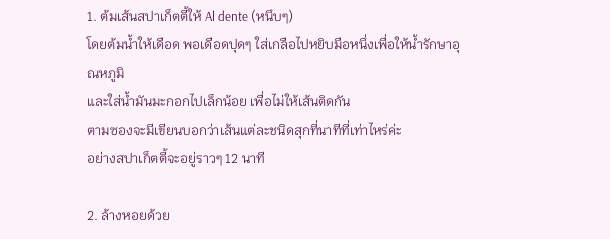1. ต้มเส้นสปาเก็ตตี้ให้ Al dente (หนึบๆ)
โดยต้มน้ำให้เดือด พอเดือดปุดๆ ใส่เกลือไปหยิบมือหนึ่งเพื่อให้น้ำรักษาอุณหภูมิ
และใส่น้ำมันมะกอกไปเล็กน้อย เพื่อไม่ให้เส้นติดกัน
ตามซองจะมีเขียนบอกว่าเส้นแต่ละชนิดสุกที่นาทีที่เท่าไหร่ค่ะ
อย่างสปาเก็ตตี้จะอยู่ราวๆ 12 นาที

2. ล้างหอยด้วย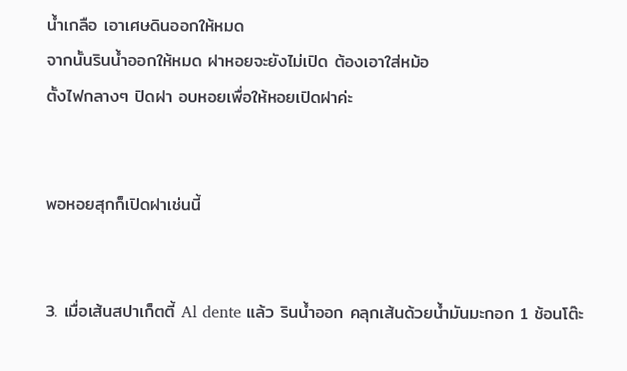น้ำเกลือ เอาเศษดินออกให้หมด
จากนั้นรินน้ำออกให้หมด ฝาหอยจะยังไม่เปิด ต้องเอาใส่หม้อ
ตั้งไฟกลางๆ ปิดฝา อบหอยเพื่อให้หอยเปิดฝาค่ะ


พอหอยสุกก็เปิดฝาเช่นนี้


3. เมื่อเส้นสปาเก็ตตี้ Al dente แล้ว รินน้ำออก คลุกเส้นด้วยน้ำมันมะกอก 1 ช้อนโต๊ะ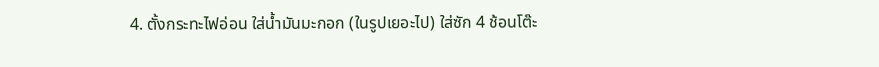4. ตั้งกระทะไฟอ่อน ใส่น้ำมันมะกอก (ในรูปเยอะไป) ใส่ซัก 4 ช้อนโต๊ะ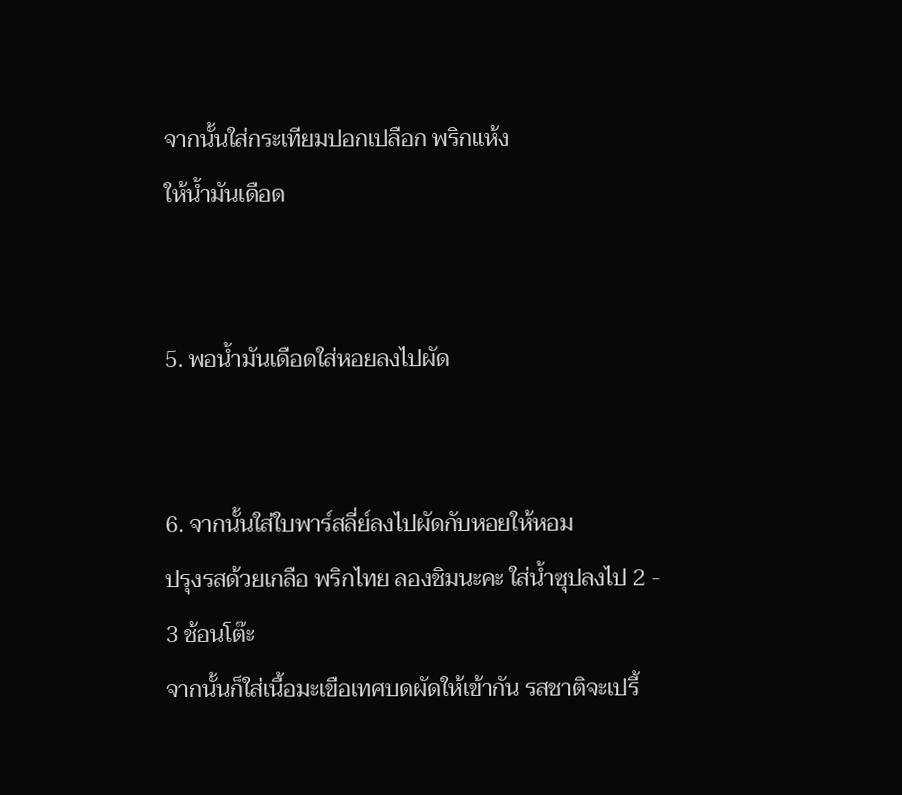จากนั้นใส่กระเทียมปอกเปลือก พริกแห้ง
ให้น้ำมันเดือด


5. พอน้ำมันเดือดใส่หอยลงไปผัด


6. จากนั้นใส่ใบพาร์สลี่ย์ลงไปผัดกับหอยให้หอม
ปรุงรสด้วยเกลือ พริกไทย ลองชิมนะคะ ใส่น้ำซุปลงไป 2 - 3 ช้อนโต๊ะ
จากนั้นก็ใส่เนื้อมะเขือเทศบดผัดให้เข้ากัน รสชาติจะเปรี้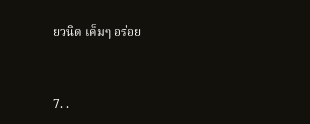ยวนิด เค็มๆ อร่อย


7. .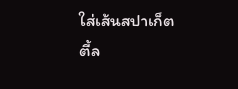ใส่เส้นสปาเก็ตตี้ล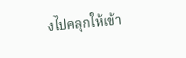งไปคลุกให้เข้า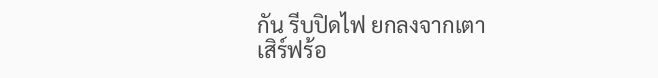กัน รีบปิดไฟ ยกลงจากเตา
เสิร์ฟร้อ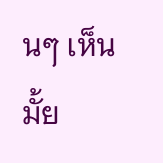นๆ เห็นมั้ย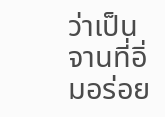ว่าเป็นจานที่อิ่มอร่อย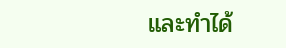และทำได้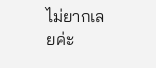ไม่ยากเลยค่ะ